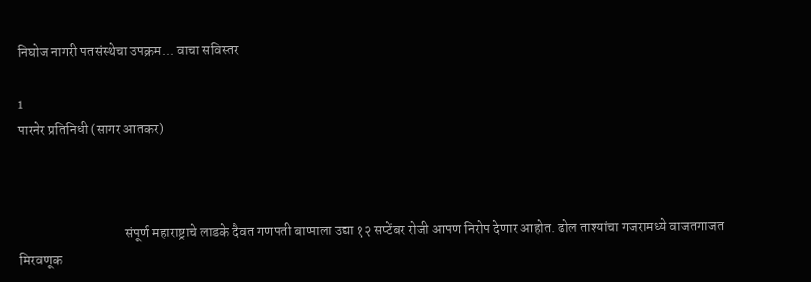निघोज नागरी पतसंस्थेचा उपक्रम... वाचा सविस्तर

1
पारनेर प्रतिनिधी (सागर आतकर)



                                      संपूर्ण महाराष्ट्राचे लाडके दैवत गणपती बाप्पाला उद्या १२ सप्टेंबर रोजी आपण निरोप देणार आहोत. ढोल ताश्यांचा गजरामध्ये वाजतगाजत मिरवणूक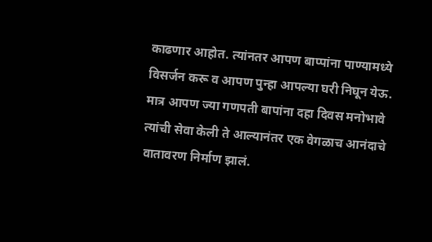काढणार आहोत. त्यांनतर आपण बाप्पांना पाण्यामध्ये विसर्जन करू व आपण पुन्हा आपल्या घरी निघून येऊ. मात्र आपण ज्या गणपती बापांना दहा दिवस मनोभावे त्यांची सेवा केली ते आल्यानंतर एक वेगळाच आनंदाचे वातावरण निर्माण झालं.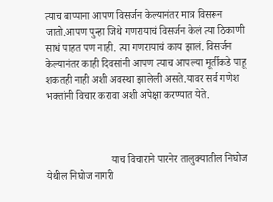त्याच बाप्पाना आपण विसर्जन केल्यानंतर मात्र विसरून जातो.आपण पुन्हा जिथे गणरायाचं विसर्जन केलं त्या ठिकाणी साधं पाहत पण नाही. त्या गणरायाचं काय झालं. विसर्जन केल्यानंतर काही दिवसांनी आपण त्याच आपल्या मूर्तीकडे पाहू शकतही नाही अशी अवस्था झालेली असते.यावर सर्व गणेश भक्तांनी विचार करावा अशी अपेक्षा करण्यात येते.



                         याच विचाराने पारनेर तालुक्यातील निघोज येथील निघोज नागरी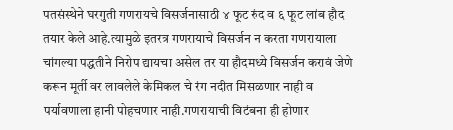पतसंस्थेने घरगुती गणरायचे विसर्जनासाठी ४ फूट रुंद व ६ फूट लांब हौद तयार केले आहे.त्यामुळे इतरत्र गणरायाचे विसर्जन न करता गणरायाला चांगल्या पद्धतीने निरोप द्यायचा असेल तर या हौदमध्ये विसर्जन करावं जेणे करून मूर्ती वर लावलेले केमिकल चे रंग नदीत मिसळणार नाही व पर्यावणाला हानी पोहचणार नाही.गणरायाची विटंबना ही होणार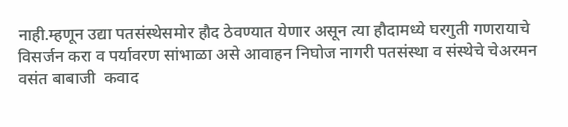नाही.म्हणून उद्या पतसंस्थेसमोर हौद ठेवण्यात येणार असून त्या हौदामध्ये घरगुती गणरायाचे विसर्जन करा व पर्यावरण सांभाळा असे आवाहन निघोज नागरी पतसंस्था व संस्थेचे चेअरमन वसंत बाबाजी  कवाद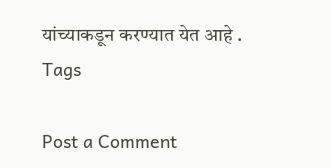यांच्याकडून करण्यात येत आहे .
Tags

Post a Comment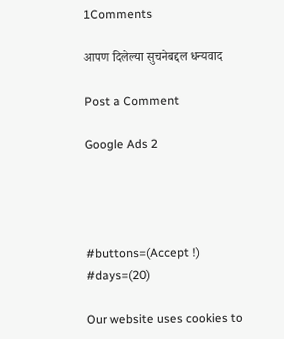1Comments

आपण दिलेल्या सुचनेबद्दल धन्यवाद

Post a Comment

Google Ads 2




#buttons=(Accept !) #days=(20)

Our website uses cookies to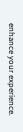enhance your experience.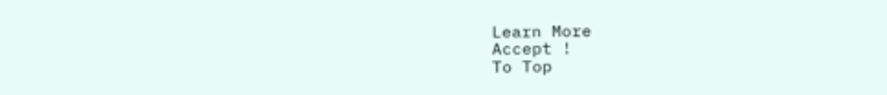Learn More
Accept !
To Top